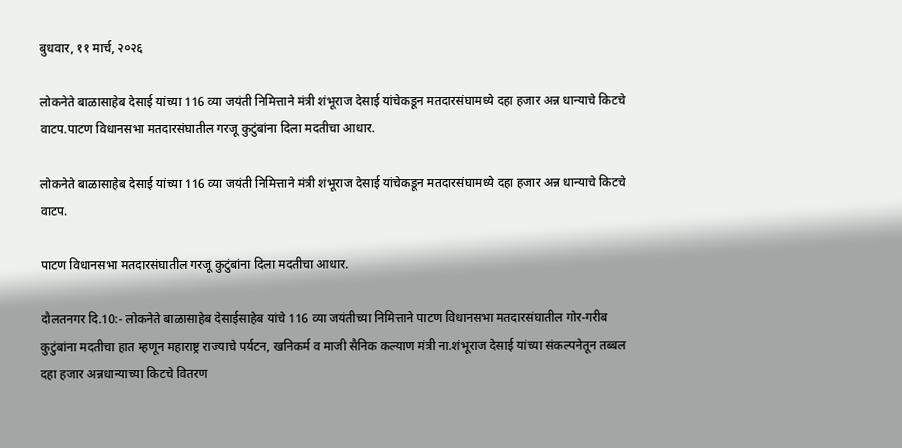बुधवार, ११ मार्च, २०२६

लोकनेते बाळासाहेब देसाई यांच्या 116 व्या जयंती निमित्ताने मंत्री शंभूराज देसाई यांचेकडून मतदारसंघामध्ये दहा हजार अन्न धान्याचे किटचे वाटप.पाटण विधानसभा मतदारसंघातील गरजू कुटुंबांना दिला मदतीचा आधार.

लोकनेते बाळासाहेब देसाई यांच्या 116 व्या जयंती निमित्ताने मंत्री शंभूराज देसाई यांचेकडून मतदारसंघामध्ये दहा हजार अन्न धान्याचे किटचे वाटप.

पाटण विधानसभा मतदारसंघातील गरजू कुटुंबांना दिला मदतीचा आधार.

दौलतनगर दि.10:- लोकनेते बाळासाहेब देसाईसाहेब यांचे 116 व्या जयंतीच्या निमित्ताने पाटण विधानसभा मतदारसंघातील गोर-गरीब कुटुंबांना मदतीचा हात म्हणून महाराष्ट्र राज्याचे पर्यटन, खनिकर्म व माजी सैनिक कल्याण मंत्री ना.शंभूराज देसाई यांच्या संकल्पनेतून तब्बल दहा हजार अन्नधान्याच्या किटचे वितरण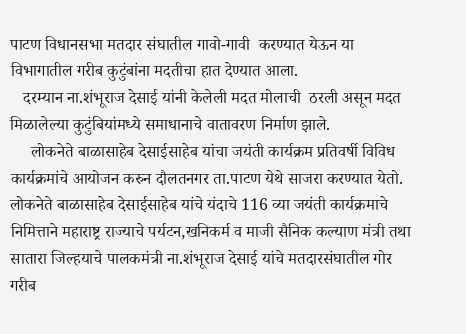पाटण विधानसभा मतदार संघातील गावो-गावी  करण्यात येऊन या विभागातील गरीब कुटुंबांना मदतीचा हात देण्यात आला.
   दरम्यान ना.शंभूराज देसाई यांनी केलेली मदत मोलाची  ठरली असून मदत मिळालेल्या कुटुंबियांमध्ये समाधानाचे वातावरण निर्माण झाले.
     लोकनेते बाळासाहेब देसाईसाहेब यांचा जयंती कार्यक्रम प्रतिवर्षी विविध कार्यक्रमांचे आयोजन करुन दौलतनगर ता.पाटण येथे साजरा करण्यात येतो. लोकनेते बाळासाहेब देसाईसाहेब यांचे यंदाचे 116 व्या जयंती कार्यक्रमाचे निमित्ताने महाराष्ट्र राज्याचे पर्यटन,खनिकर्म व माजी सैनिक कल्याण मंत्री तथा सातारा जिल्हयाचे पालकमंत्री ना.शंभूराज देसाई यांचे मतदारसंघातील गोर गरीब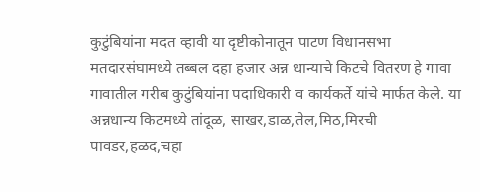कुटुंबियांना मदत व्हावी या दृष्टीकोनातून पाटण विधानसभा मतदारसंघामध्ये तब्बल दहा हजार अन्न धान्याचे किटचे वितरण हे गावा गावातील गरीब कुटुंबियांना पदाधिकारी व कार्यकर्ते यांचे मार्फत केले. या अन्नधान्य किटमध्ये तांदूळ, साखर,डाळ,तेल,मिठ,मिरची पावडर,हळद,चहा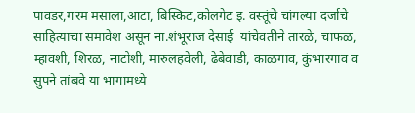पावडर,गरम मसाला,आटा, बिस्किट,कोलगेट इ. वस्तूंचे चांगल्या दर्जाचे साहित्याचा समावेश असून ना.शंभूराज देसाई  यांचेवतीने तारळे, चाफळ, म्हावशी, शिरळ, नाटोशी, मारुलहवेली, ढेबेवाडी, काळगाव, कुंभारगाव व सुपने तांबवे या भागामध्ये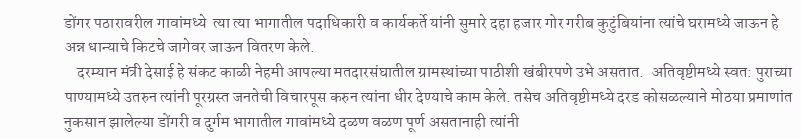डोंगर पठारावरील गावांमध्ये  त्या त्या भागातील पदाधिकारी व कार्यकर्ते यांनी सुमारे दहा हजार गोर गरीब कुटुंबियांना त्यांचे घरामध्ये जाऊन हे अन्न धान्याचे किटचे जागेवर जाऊन वितरण केले.
    दरम्यान मंत्री देसाई हे संकट काळी नेहमी आपल्या मतदारसंघातील ग्रामस्थांच्या पाठीशी खंबीरपणे उभे असतात.  अतिवृष्टीमध्ये स्वत: पुराच्या पाण्यामध्ये उतरुन त्यांनी पूरग्रस्त जनतेची विचारपूस करुन त्यांना धीर देण्याचे काम केले. तसेच अतिवृष्टीमध्ये दरड कोसळल्याने मोठया प्रमाणांत नुकसान झालेल्या डोंगरी व दुर्गम भागातील गावांमध्ये दळण वळण पूर्ण असतानाही त्यांनी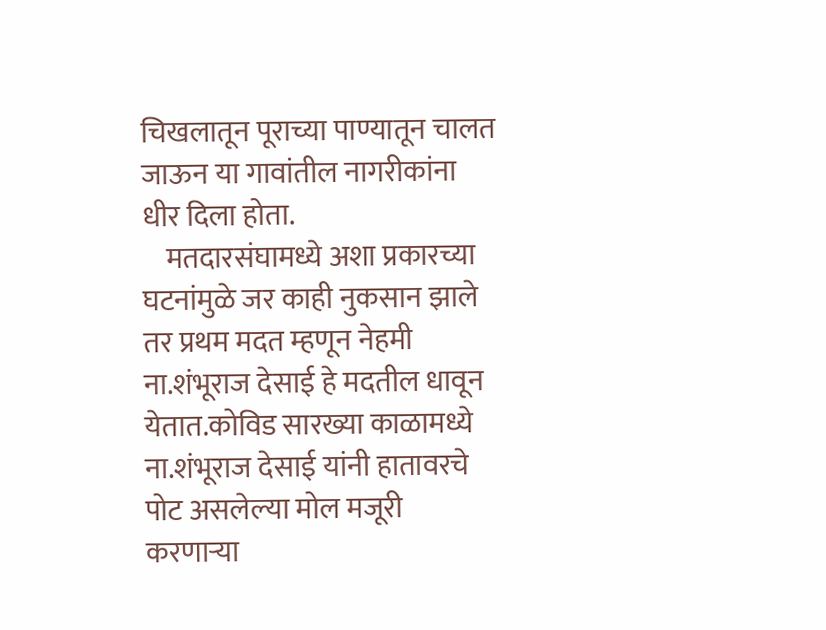चिखलातून पूराच्या पाण्यातून चालत जाऊन या गावांतील नागरीकांना धीर दिला होता.
    मतदारसंघामध्ये अशा प्रकारच्या घटनांमुळे जर काही नुकसान झाले तर प्रथम मदत म्हणून नेहमी ना.शंभूराज देसाई हे मदतील धावून येतात.कोविड सारख्या काळामध्ये ना.शंभूराज देसाई यांनी हातावरचे पोट असलेल्या मोल मजूरी करणाऱ्या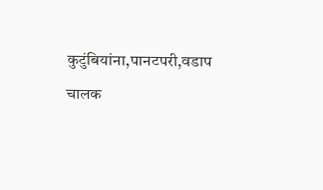कुटुंबियांना,पानटपरी,वडाप चालक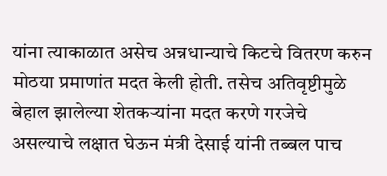यांना त्याकाळात असेच अन्नधान्याचे किटचे वितरण करुन मोठया प्रमाणांत मदत केली होती. तसेच अतिवृष्टीमुळे बेहाल झालेल्या शेतकऱ्यांना मदत करणे गरजेचे असल्याचे लक्षात घेऊन मंत्री देसाई यांनी तब्बल पाच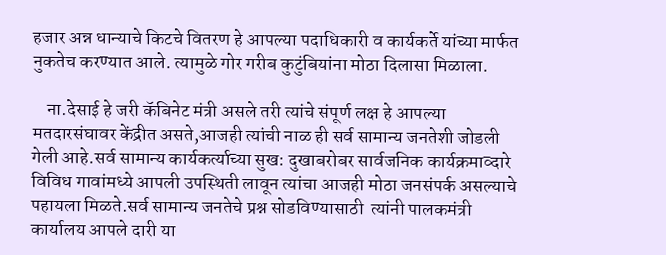हजार अन्न धान्याचे किटचे वितरण हे आपल्या पदाधिकारी व कार्यकर्ते यांच्या मार्फत नुकतेच करण्यात आले. त्यामुळे गोर गरीब कुटुंबियांना मोठा दिलासा मिळाला.

    ना.देसाई हे जरी कॅबिनेट मंत्री असले तरी त्यांचे संपूर्ण लक्ष हे आपल्या मतदारसंघावर केंद्रीत असते,आजही त्यांची नाळ ही सर्व सामान्य जनतेशी जोडली गेली आहे.सर्व सामान्य कार्यकर्त्याच्या सुख: दुखाबरोबर सार्वजनिक कार्यक्रमाव्दारे विविध गावांमध्ये आपली उपस्थिती लावून त्यांचा आजही मोठा जनसंपर्क असल्याचे पहायला मिळते.सर्व सामान्य जनतेचे प्रश्न सोडविण्यासाठी  त्यांनी पालकमंत्री कार्यालय आपले दारी या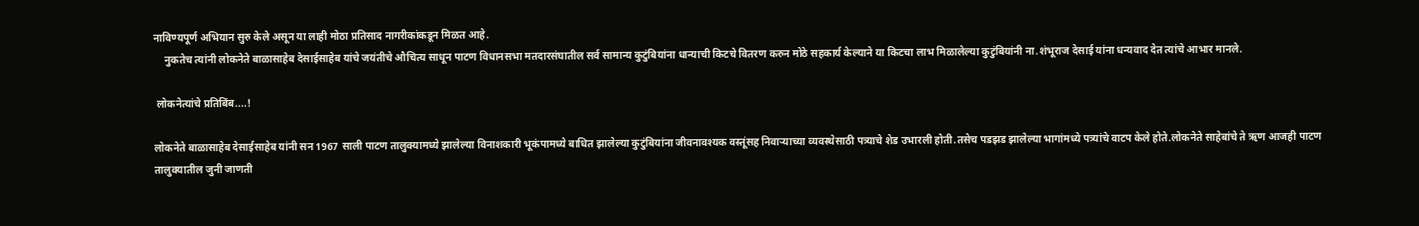नाविण्यपूर्ण अभियान सुरु केले असून या लाही मोठा प्रतिसाद नागरीकांकडून मिळत आहे.
    नुकतेच त्यांनी लोकनेते बाळासाहेब देसाईसाहेब यांचे जयंतीचे औचित्य साधून पाटण विधानसभा मतदारसंघातील सर्व सामान्य कुटुंबियांना धान्याची किटचे वितरण करुन मोठे सहकार्य केल्याने या किटचा लाभ मिळालेल्या कुटुंबियांनी ना.शंभूराज देसाई यांना धन्यवाद देत त्यांचे आभार मानले.

 लोकनेत्यांचे प्रतिबिंब....!

लोकनेते बाळासाहेब देसाईसाहेब यांनी सन 1967 साली पाटण तालुक्यामध्ये झालेल्या विनाशकारी भूकंपामध्ये बाधित झालेल्या कुटुंबियांना जीवनावश्यक वस्तूंसह निवाऱ्याच्या व्यवस्थेसाठी पत्र्याचे शेड उभारली होती.तसेच पडझड झालेल्या भागांमध्ये पत्र्यांचे वाटप केले होते.लोकनेते साहेबांचे ते ऋण आजही पाटण तालुक्यातील जुनी जाणती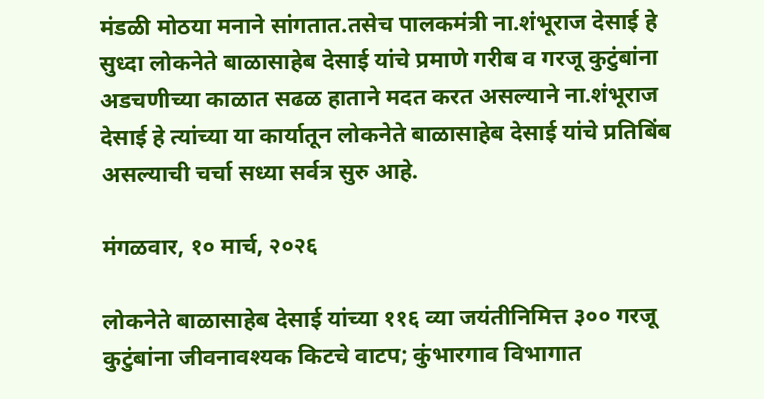मंडळी मोठया मनाने सांगतात.तसेच पालकमंत्री ना.शंभूराज देसाई हे सुध्दा लोकनेते बाळासाहेब देसाई यांचे प्रमाणे गरीब व गरजू कुटुंबांना अडचणीच्या काळात सढळ हाताने मदत करत असल्याने ना.शंभूराज देसाई हे त्यांच्या या कार्यातून लोकनेते बाळासाहेब देसाई यांचे प्रतिबिंब असल्याची चर्चा सध्या सर्वत्र सुरु आहे.

मंगळवार, १० मार्च, २०२६

लोकनेते बाळासाहेब देसाई यांच्या ११६ व्या जयंतीनिमित्त ३०० गरजू कुटुंबांना जीवनावश्यक किटचे वाटप; कुंभारगाव विभागात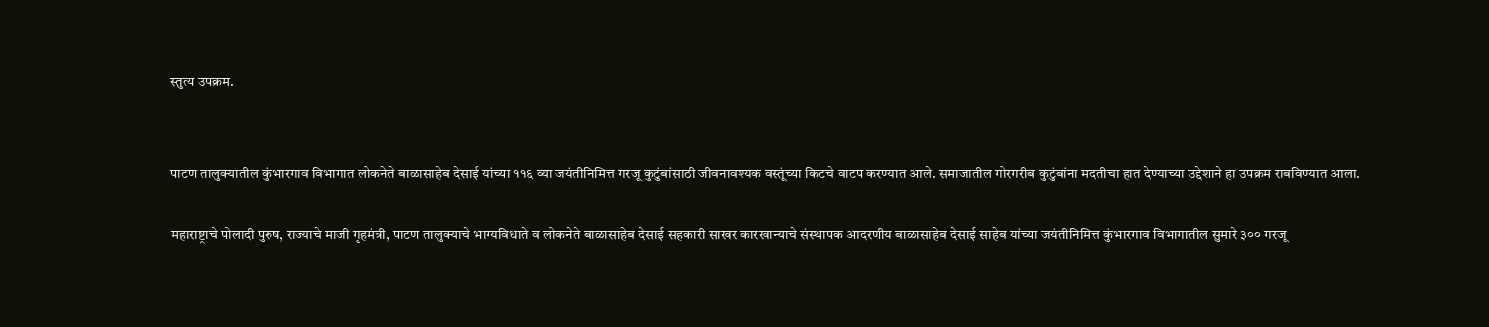स्तुत्य उपक्रम.


पाटण तालुक्यातील कुंभारगाव विभागात लोकनेते बाळासाहेब देसाई यांच्या ११६ व्या जयंतीनिमित्त गरजू कुटुंबांसाठी जीवनावश्यक वस्तूंच्या किटचे वाटप करण्यात आले. समाजातील गोरगरीब कुटुंबांना मदतीचा हात देण्याच्या उद्देशाने हा उपक्रम राबविण्यात आला.

महाराष्ट्राचे पोलादी पुरुष, राज्याचे माजी गृहमंत्री, पाटण तालुक्याचे भाग्यविधाते व लोकनेते बाळासाहेब देसाई सहकारी साखर कारखान्याचे संस्थापक आदरणीय बाळासाहेब देसाई साहेब यांच्या जयंतीनिमित्त कुंभारगाव विभागातील सुमारे ३०० गरजू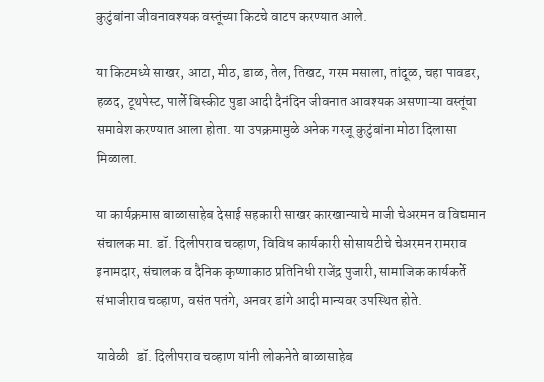कुटुंबांना जीवनावश्यक वस्तूंच्या किटचे वाटप करण्यात आले.

या किटमध्ये साखर, आटा, मीठ, डाळ, तेल, तिखट, गरम मसाला, तांदूळ, चहा पावडर, हळद, टूथपेस्ट, पार्ले बिस्कीट पुडा आदी दैनंदिन जीवनात आवश्यक असणाऱ्या वस्तूंचा समावेश करण्यात आला होता. या उपक्रमामुळे अनेक गरजू कुटुंबांना मोठा दिलासा मिळाला.

या कार्यक्रमास बाळासाहेब देसाई सहकारी साखर कारखान्याचे माजी चेअरमन व विद्यमान संचालक मा. डॉ. दिलीपराव चव्हाण, विविध कार्यकारी सोसायटीचे चेअरमन रामराव इनामदार, संचालक व दैनिक कृष्णाकाठ प्रतिनिधी राजेंद्र पुजारी, सामाजिक कार्यकर्ते संभाजीराव चव्हाण, वसंत पतंगे, अनवर डांगे आदी मान्यवर उपस्थित होते.

यावेळी   डॉ. दिलीपराव चव्हाण यांनी लोकनेते बाळासाहेब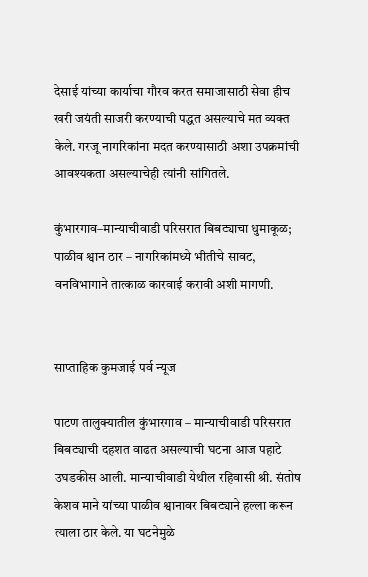देसाई यांच्या कार्याचा गौरव करत समाजासाठी सेवा हीच खरी जयंती साजरी करण्याची पद्धत असल्याचे मत व्यक्त केले. गरजू नागरिकांना मदत करण्यासाठी अशा उपक्रमांची आवश्यकता असल्याचेही त्यांनी सांगितले.

कुंभारगाव–मान्याचीवाडी परिसरात बिबट्याचा धुमाकूळ; पाळीव श्वान ठार – नागरिकांमध्ये भीतीचे सावट, वनविभागाने तात्काळ कारवाई करावी अशी मागणी.


साप्ताहिक कुमजाई पर्व न्यूज

पाटण तालुक्यातील कुंभारगाव – मान्याचीवाडी परिसरात बिबट्याची दहशत वाढत असल्याची घटना आज पहाटे उघडकीस आली. मान्याचीवाडी येथील रहिवासी श्री. संतोष केशव माने यांच्या पाळीव श्वानावर बिबट्याने हल्ला करून त्याला ठार केले. या घटनेमुळे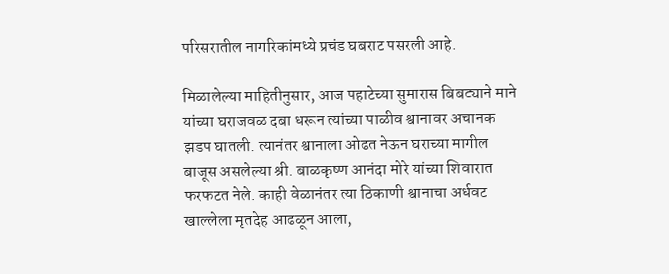परिसरातील नागरिकांमध्ये प्रचंड घबराट पसरली आहे.

मिळालेल्या माहितीनुसार, आज पहाटेच्या सुमारास बिबट्याने माने यांच्या घराजवळ दबा धरून त्यांच्या पाळीव श्वानावर अचानक झडप घातली. त्यानंतर श्वानाला ओढत नेऊन घराच्या मागील बाजूस असलेल्या श्री. बाळकृष्ण आनंदा मोरे यांच्या शिवारात फरफटत नेले. काही वेळानंतर त्या ठिकाणी श्वानाचा अर्धवट खाल्लेला मृतदेह आढळून आला,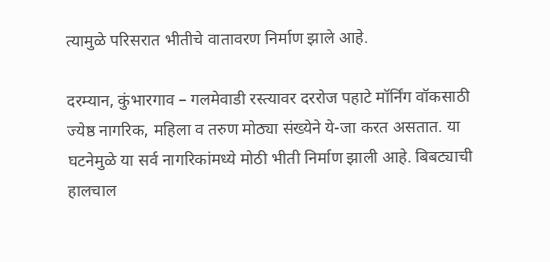त्यामुळे परिसरात भीतीचे वातावरण निर्माण झाले आहे.

दरम्यान, कुंभारगाव – गलमेवाडी रस्त्यावर दररोज पहाटे मॉर्निंग वॉकसाठी ज्येष्ठ नागरिक, महिला व तरुण मोठ्या संख्येने ये-जा करत असतात. या घटनेमुळे या सर्व नागरिकांमध्ये मोठी भीती निर्माण झाली आहे. बिबट्याची हालचाल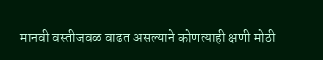मानवी वस्तीजवळ वाढत असल्याने कोणत्याही क्षणी मोठी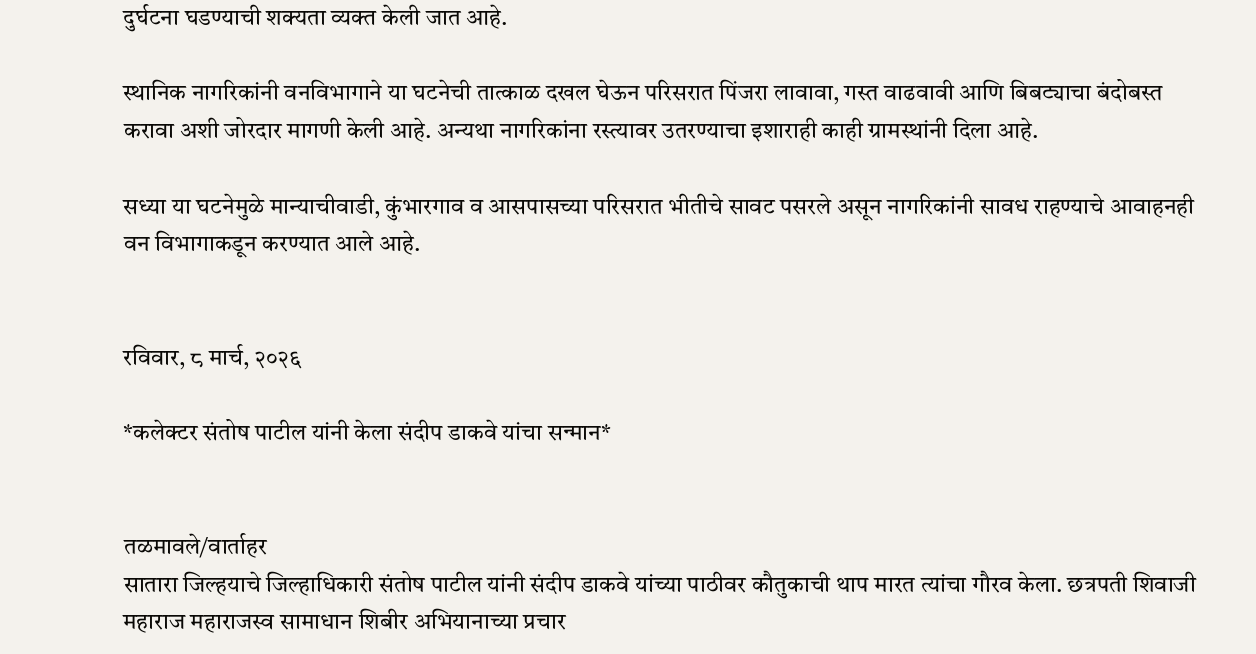दुर्घटना घडण्याची शक्यता व्यक्त केली जात आहे.

स्थानिक नागरिकांनी वनविभागाने या घटनेची तात्काळ दखल घेऊन परिसरात पिंजरा लावावा, गस्त वाढवावी आणि बिबट्याचा बंदोबस्त करावा अशी जोरदार मागणी केली आहे. अन्यथा नागरिकांना रस्त्यावर उतरण्याचा इशाराही काही ग्रामस्थांनी दिला आहे.

सध्या या घटनेमुळे मान्याचीवाडी, कुंभारगाव व आसपासच्या परिसरात भीतीचे सावट पसरले असून नागरिकांनी सावध राहण्याचे आवाहनही वन विभागाकडून करण्यात आले आहे.


रविवार, ८ मार्च, २०२६

*कलेक्टर संतोष पाटील यांनी केला संदीप डाकवे यांचा सन्मान*


तळमावले/वार्ताहर
सातारा जिल्हयाचे जिल्हाधिकारी संतोष पाटील यांनी संदीप डाकवे यांच्या पाठीवर कौतुकाची थाप मारत त्यांचा गौरव केला. छत्रपती शिवाजी महाराज महाराजस्व सामाधान शिबीर अभियानाच्या प्रचार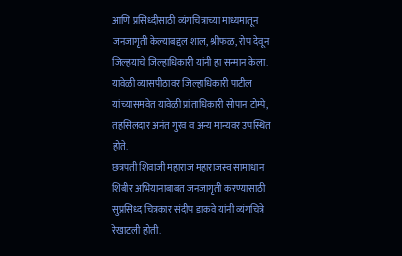आणि प्रसिध्दीसाठी व्यंगचित्राच्या माध्यमातून जनजागृती केल्याबद्दल शाल, श्रीफळ, रोप देवून जिल्हयाचे जिल्हाधिकारी यांनी हा सन्मान केला. यावेळी व्यासपीठावर जिल्हाधिकारी पाटील यांच्यासमवेत यावेळी प्रांताधिकारी सोपान टोम्पे, तहसिलदार अनंत गुरव व अन्य मान्यवर उपस्थित होते.
छत्रपती शिवाजी महाराज महाराजस्व सामाधान शिबीर अभियानाबाबत जनजागृती करण्यासाठी सुप्रसिध्द चित्रकार संदीप डाकवे यांनी व्यंगचित्रे रेखाटली होती.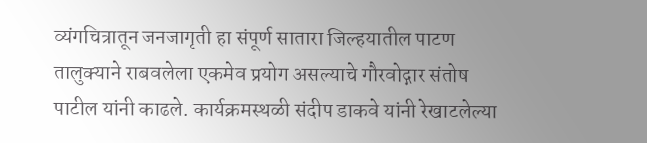व्यंगचित्रातून जनजागृती हा संपूर्ण सातारा जिल्हयातील पाटण तालुक्याने राबवलेला एकमेव प्रयोग असल्याचे गौरवोद्गार संतोष पाटील यांनी काढले. कार्यक्रमस्थळी संदीप डाकवे यांनी रेखाटलेल्या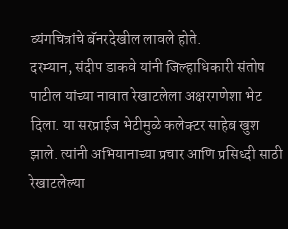व्यंगचित्रांचे बॅनरदेखील लावले होते.
दरम्यान, संदीप डाकवे यांनी जिल्हाधिकारी संतोष पाटील यांच्या नावात रेखाटलेला अक्षरगणेशा भेट दिला. या सरप्राईज भेटीमुळे कलेक्टर साहेब खुश झाले. त्यांनी अभियानाच्या प्रचार आणि प्रसिध्दी साठी रेखाटलेल्या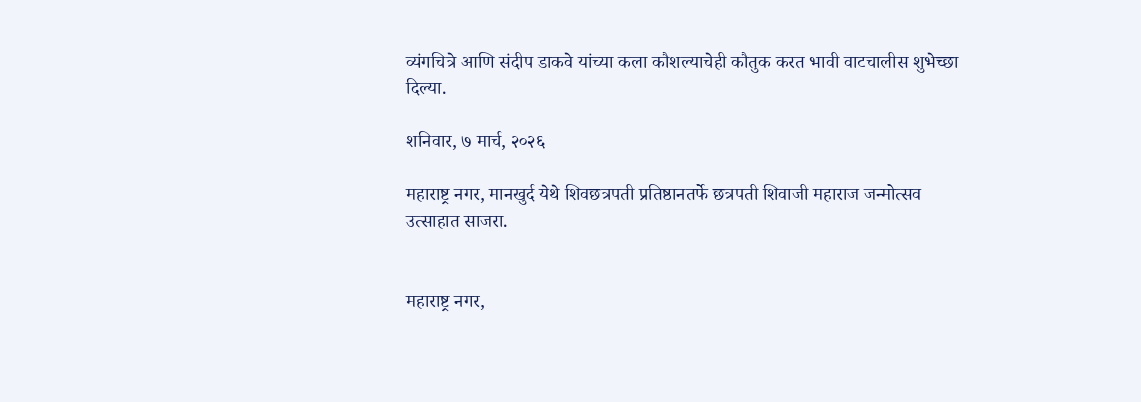व्यंगचित्रे आणि संदीप डाकवे यांच्या कला कौशल्याचेही कौतुक करत भावी वाटचालीस शुभेच्छा दिल्या.

शनिवार, ७ मार्च, २०२६

महाराष्ट्र नगर, मानखुर्द येथे शिवछत्रपती प्रतिष्ठानतर्फे छत्रपती शिवाजी महाराज जन्मोत्सव उत्साहात साजरा.


महाराष्ट्र नगर,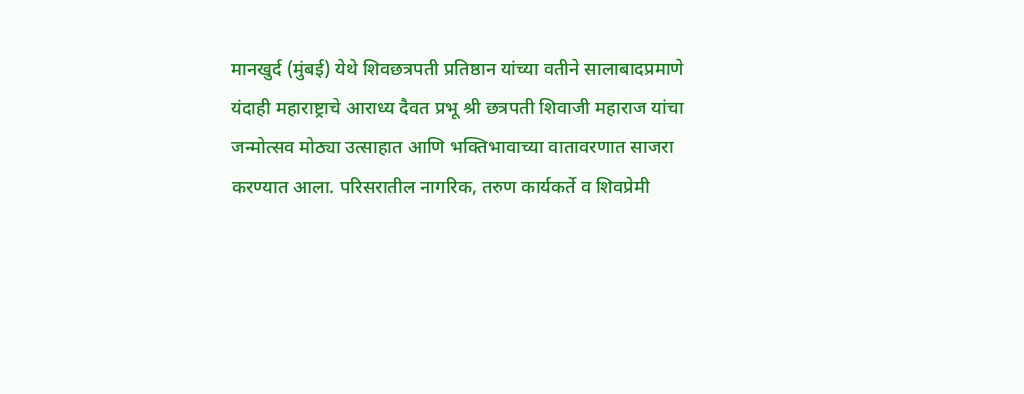मानखुर्द (मुंबई) येथे शिवछत्रपती प्रतिष्ठान यांच्या वतीने सालाबादप्रमाणे यंदाही महाराष्ट्राचे आराध्य दैवत प्रभू श्री छत्रपती शिवाजी महाराज यांचा जन्मोत्सव मोठ्या उत्साहात आणि भक्तिभावाच्या वातावरणात साजरा करण्यात आला. परिसरातील नागरिक, तरुण कार्यकर्ते व शिवप्रेमी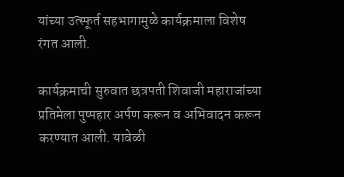यांच्या उत्स्फूर्त सहभागामुळे कार्यक्रमाला विशेष रंगत आली.

कार्यक्रमाची सुरुवात छत्रपती शिवाजी महाराजांच्या प्रतिमेला पुष्पहार अर्पण करून व अभिवादन करून करण्यात आली. यावेळी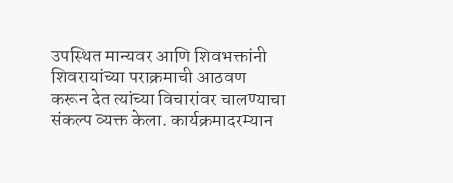उपस्थित मान्यवर आणि शिवभक्तांनी शिवरायांच्या पराक्रमाची आठवण करून देत त्यांच्या विचारांवर चालण्याचा संकल्प व्यक्त केला. कार्यक्रमादरम्यान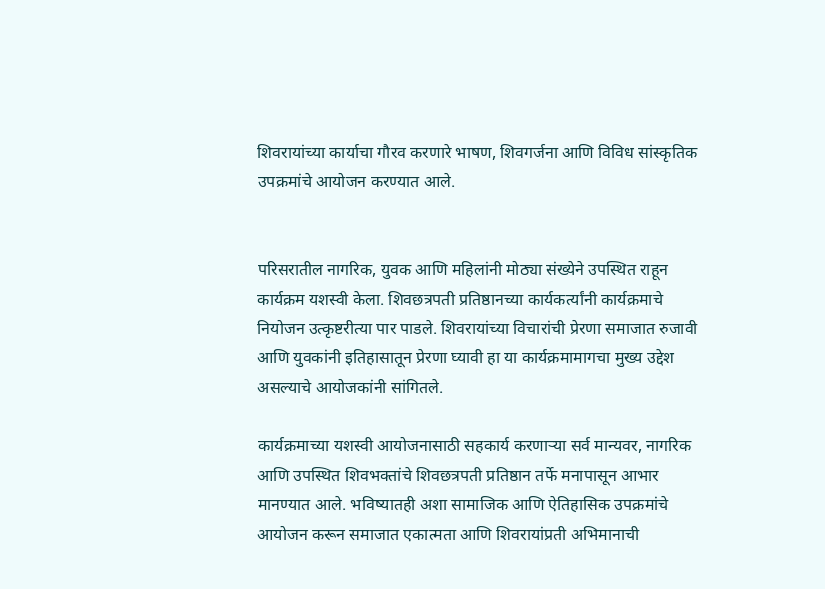शिवरायांच्या कार्याचा गौरव करणारे भाषण, शिवगर्जना आणि विविध सांस्कृतिक उपक्रमांचे आयोजन करण्यात आले.


परिसरातील नागरिक, युवक आणि महिलांनी मोठ्या संख्येने उपस्थित राहून कार्यक्रम यशस्वी केला. शिवछत्रपती प्रतिष्ठानच्या कार्यकर्त्यांनी कार्यक्रमाचे नियोजन उत्कृष्टरीत्या पार पाडले. शिवरायांच्या विचारांची प्रेरणा समाजात रुजावी आणि युवकांनी इतिहासातून प्रेरणा घ्यावी हा या कार्यक्रमामागचा मुख्य उद्देश असल्याचे आयोजकांनी सांगितले.

कार्यक्रमाच्या यशस्वी आयोजनासाठी सहकार्य करणाऱ्या सर्व मान्यवर, नागरिक आणि उपस्थित शिवभक्तांचे शिवछत्रपती प्रतिष्ठान तर्फे मनापासून आभार मानण्यात आले. भविष्यातही अशा सामाजिक आणि ऐतिहासिक उपक्रमांचे आयोजन करून समाजात एकात्मता आणि शिवरायांप्रती अभिमानाची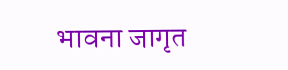भावना जागृत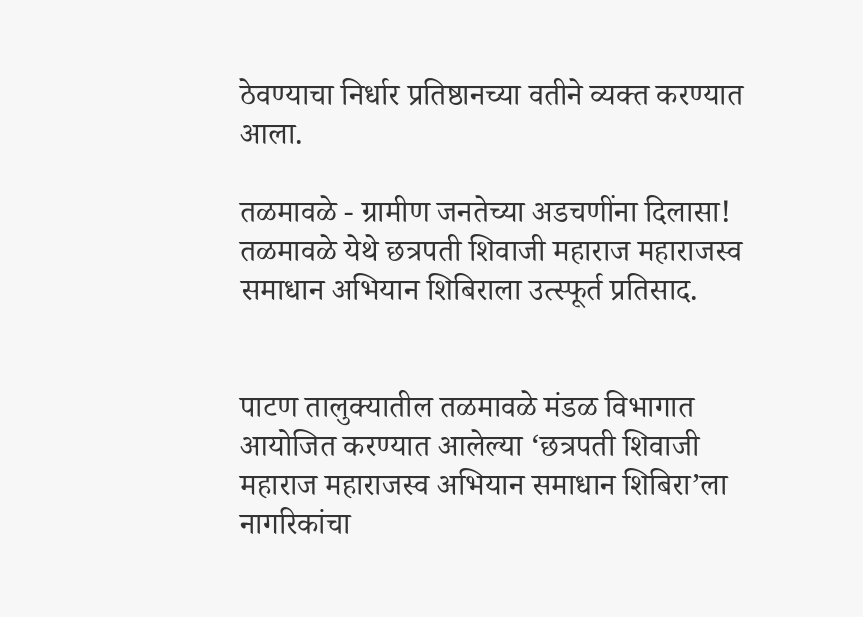ठेवण्याचा निर्धार प्रतिष्ठानच्या वतीने व्यक्त करण्यात आला.

तळमावळे - ग्रामीण जनतेच्या अडचणींना दिलासा! तळमावळे येथे छत्रपती शिवाजी महाराज महाराजस्व समाधान अभियान शिबिराला उत्स्फूर्त प्रतिसाद.


पाटण तालुक्यातील तळमावळे मंडळ विभागात आयोजित करण्यात आलेल्या ‘छत्रपती शिवाजी महाराज महाराजस्व अभियान समाधान शिबिरा’ला नागरिकांचा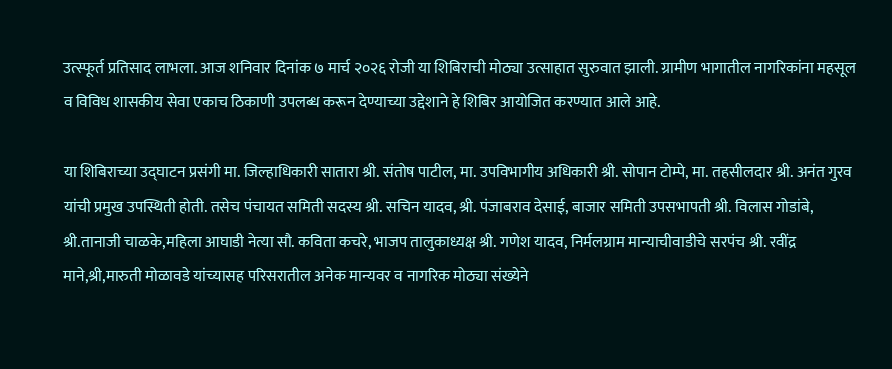उत्स्फूर्त प्रतिसाद लाभला. आज शनिवार दिनांक ७ मार्च २०२६ रोजी या शिबिराची मोठ्या उत्साहात सुरुवात झाली. ग्रामीण भागातील नागरिकांना महसूल व विविध शासकीय सेवा एकाच ठिकाणी उपलब्ध करून देण्याच्या उद्देशाने हे शिबिर आयोजित करण्यात आले आहे.

या शिबिराच्या उद्घाटन प्रसंगी मा. जिल्हाधिकारी सातारा श्री. संतोष पाटील, मा. उपविभागीय अधिकारी श्री. सोपान टोम्पे, मा. तहसीलदार श्री. अनंत गुरव यांची प्रमुख उपस्थिती होती. तसेच पंचायत समिती सदस्य श्री. सचिन यादव, श्री. पंजाबराव देसाई, बाजार समिती उपसभापती श्री. विलास गोडांबे, श्री.तानाजी चाळके,महिला आघाडी नेत्या सौ. कविता कचरे, भाजप तालुकाध्यक्ष श्री. गणेश यादव, निर्मलग्राम मान्याचीवाडीचे सरपंच श्री. रवींद्र माने,श्री,मारुती मोळावडे यांच्यासह परिसरातील अनेक मान्यवर व नागरिक मोठ्या संख्येने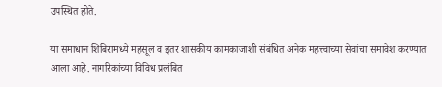उपस्थित होते.

या समाधान शिबिरामध्ये महसूल व इतर शासकीय कामकाजाशी संबंधित अनेक महत्त्वाच्या सेवांचा समावेश करण्यात आला आहे. नागरिकांच्या विविध प्रलंबित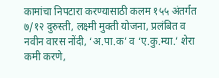कामांचा निपटारा करण्यासाठी कलम १५५ अंतर्गत ७/१२ दुरुस्ती, लक्ष्मी मुक्ती योजना, प्रलंबित व नवीन वारस नोंदी, ‘अ.पा.क’ व ‘ए.कु.म्या.’ शेरा कमी करणे,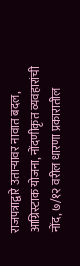राजपत्राद्वारे उताऱ्यावर नावात बदल, आग्रिस्टाक योजना, नोंदणीकृत व्यवहारांची नोंद, ७/१२ वरील धारणा प्रकारातील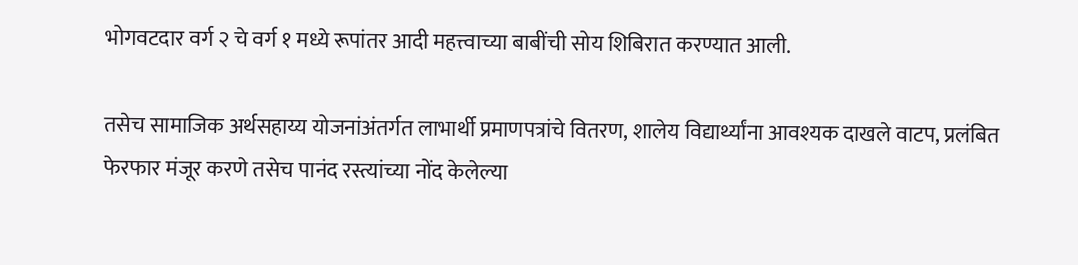भोगवटदार वर्ग २ चे वर्ग १ मध्ये रूपांतर आदी महत्त्वाच्या बाबींची सोय शिबिरात करण्यात आली.

तसेच सामाजिक अर्थसहाय्य योजनांअंतर्गत लाभार्थी प्रमाणपत्रांचे वितरण, शालेय विद्यार्थ्यांना आवश्यक दाखले वाटप, प्रलंबित फेरफार मंजूर करणे तसेच पानंद रस्त्यांच्या नोंद केलेल्या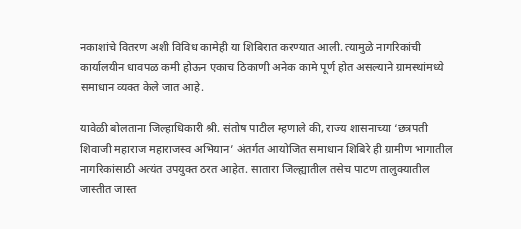नकाशांचे वितरण अशी विविध कामेही या शिबिरात करण्यात आली. त्यामुळे नागरिकांची कार्यालयीन धावपळ कमी होऊन एकाच ठिकाणी अनेक कामे पूर्ण होत असल्याने ग्रामस्थांमध्ये समाधान व्यक्त केले जात आहे.

यावेळी बोलताना जिल्हाधिकारी श्री. संतोष पाटील म्हणाले की, राज्य शासनाच्या ‘छत्रपती शिवाजी महाराज महाराजस्व अभियान’ अंतर्गत आयोजित समाधान शिबिरे ही ग्रामीण भागातील नागरिकांसाठी अत्यंत उपयुक्त ठरत आहेत. सातारा जिल्ह्यातील तसेच पाटण तालुक्यातील जास्तीत जास्त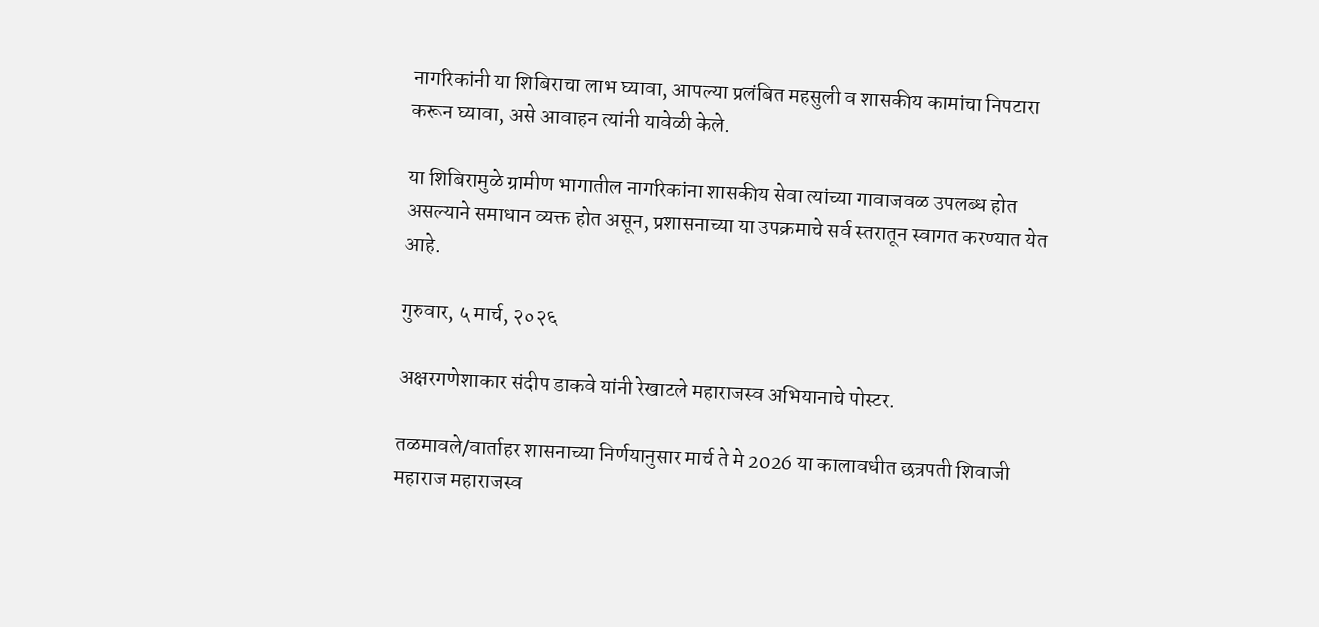नागरिकांनी या शिबिराचा लाभ घ्यावा, आपल्या प्रलंबित महसुली व शासकीय कामांचा निपटारा करून घ्यावा, असे आवाहन त्यांनी यावेळी केले.

या शिबिरामुळे ग्रामीण भागातील नागरिकांना शासकीय सेवा त्यांच्या गावाजवळ उपलब्ध होत असल्याने समाधान व्यक्त होत असून, प्रशासनाच्या या उपक्रमाचे सर्व स्तरातून स्वागत करण्यात येत आहे.

गुरुवार, ५ मार्च, २०२६

अक्षरगणेशाकार संदीप डाकवे यांनी रेखाटले महाराजस्व अभियानाचे पोस्टर.

तळमावले/वार्ताहर शासनाच्या निर्णयानुसार मार्च ते मे 2026 या कालावधीत छत्रपती शिवाजी महाराज महाराजस्व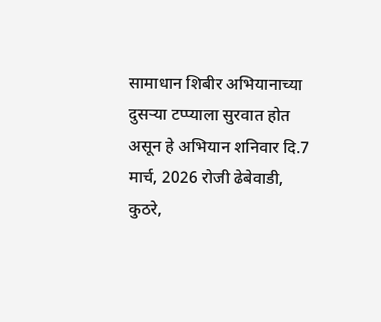सामाधान शिबीर अभियानाच्या दुसऱ्या टप्प्याला सुरवात होत असून हे अभियान शनिवार दि.7 मार्च, 2026 रोजी ढेबेवाडी, कुठरे,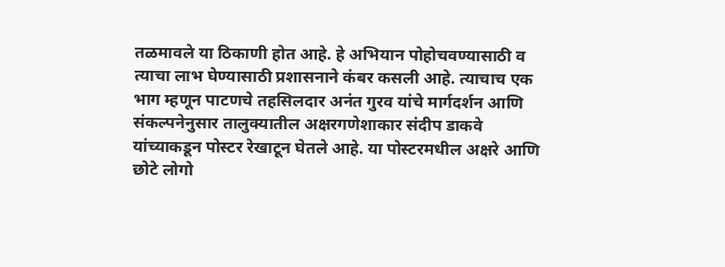तळमावले या ठिकाणी होत आहे. हे अभियान पोहोचवण्यासाठी व त्याचा लाभ घेण्यासाठी प्रशासनाने कंबर कसली आहे. त्याचाच एक भाग म्हणून पाटणचे तहसिलदार अनंत गुरव यांचे मार्गदर्शन आणि संकल्पनेनुसार तालुक्यातील अक्षरगणेशाकार संदीप डाकवे यांच्याकडून पोस्टर रेखाटून घेतले आहे. या पोस्टरमधील अक्षरे आणि छोटे लोगो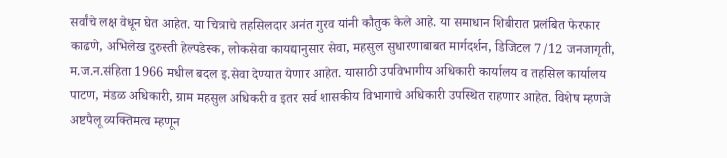सर्वांचे लक्ष वेधून घेत आहेत. या चित्राचे तहसिलदार अनंत गुरव यांनी कौतुक केले आहे. या समाधान शिबीरात प्रलंबित फेरफार काढणे, अभिलेख दुरुस्ती हेल्पडेस्क, लोकसेवा कायद्यानुसार सेवा, महसुल सुधारणाबाबत मार्गदर्शन, डिजिटल 7/12 जनजागृती, म.ज.न.संहिता 1966 मधील बदल इ.सेवा देण्यात येणार आहेत. यासाठी उपविभागीय अधिकारी कार्यालय व तहसिल कार्यालय पाटण, मंडळ अधिकारी, ग्राम महसुल अधिकरी व इतर सर्व शासकीय विभागाचे अधिकारी उपस्थित राहणार आहेत. विशेष म्हणजे अष्टपैलू व्यक्तिमत्व म्हणून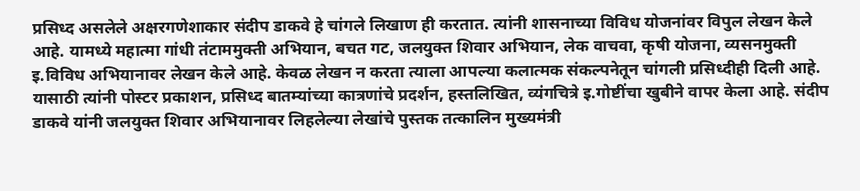प्रसिध्द असलेले अक्षरगणेशाकार संदीप डाकवे हे चांगले लिखाण ही करतात. त्यांनी शासनाच्या विविध योजनांवर विपुल लेखन केले आहे. यामध्ये महात्मा गांधी तंटाममुक्ती अभियान, बचत गट, जलयुक्त शिवार अभियान, लेक वाचवा, कृषी योजना, व्यसनमुक्ती इ.विविध अभियानावर लेखन केले आहे. केवळ लेखन न करता त्याला आपल्या कलात्मक संकल्पनेतून चांगली प्रसिध्दीही दिली आहे. यासाठी त्यांनी पोस्टर प्रकाशन, प्रसिध्द बातम्यांच्या कात्रणांचे प्रदर्शन, हस्तलिखित, व्यंगचित्रे इ.गोष्टींचा खुबीने वापर केला आहे. संदीप डाकवे यांनी जलयुक्त शिवार अभियानावर लिहलेल्या लेखांचे पुस्तक तत्कालिन मुख्यमंत्री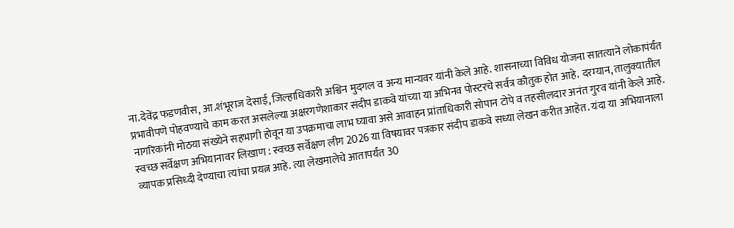ना.देवेंद्र फडणवीस, आ.शंभूराज देसाई, जिल्हाधिकारी अश्विन मुदगल व अन्य मान्यवर यांनी केले आहे. शासनाच्या विविध योजना सातत्याने लोकापंर्यंत प्रभावीपणे पोहवण्याचे काम करत असलेल्या अक्षरगणेशाकार संदीप डाकवे यांच्या या अभिनव पोस्टरचे सर्वत्र कौतुक होत आहे. दरम्यान, तालुक्यातील नागरिकांनी मोठया संख्येने सहभागी होवून या उपक्रमाचा लाभ घ्यावा असे आवाहन प्रांताधिकारी सोपान टोपे व तहसीलदार अनंत गुरव यांनी केले आहे. स्वच्छ सर्वेक्षण अभियानावर लिखाण : स्वच्छ सर्वेक्षण लीग 2026 या विषयावर पत्रकार संदीप डाकवे सध्या लेखन करीत आहेत. यंदा या अभियानाला व्यापक प्रसिध्दी देण्याचा त्यांचा प्रयत्न आहे. त्या लेखमालेचे आतापर्यंत 30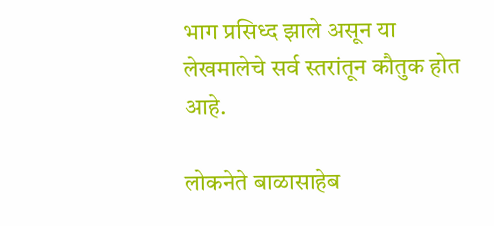भाग प्रसिध्द झाले असून या लेखमालेचे सर्व स्तरांतून कौतुक होत आहे.

लोकनेते बाळासाहेब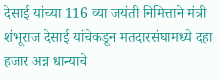देसाई यांच्या 116 व्या जयंती निमित्ताने मंत्री शंभूराज देसाई यांचेकडून मतदारसंघामध्ये दहा हजार अन्न धान्याचे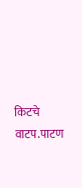किटचे वाटप.पाटण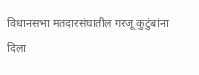विधानसभा मतदारसंघातील गरजू कुटुंबांना दिला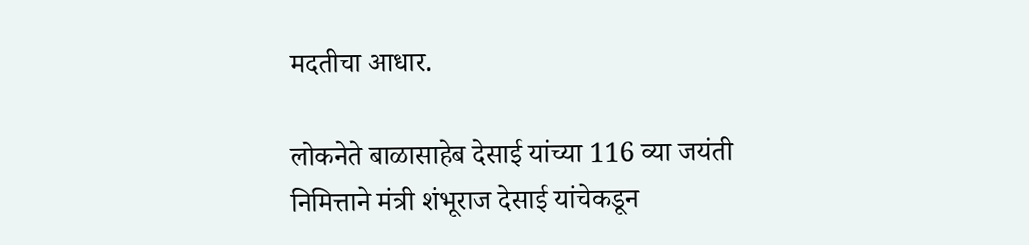मदतीचा आधार.

लोकनेते बाळासाहेब देसाई यांच्या 116 व्या जयंती निमित्ताने मंत्री शंभूराज देसाई यांचेकडून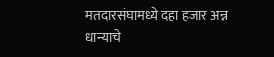मतदारसंघामध्ये दहा हजार अन्न धान्याचे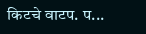किटचे वाटप. प...